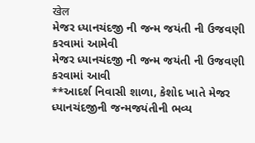खेल
મેજર ધ્યાનચંદજી ની જન્મ જયંતી ની ઉજવણી કરવામાં આમેવી
મેજર ધ્યાનચંદજી ની જન્મ જયંતી ની ઉજવણી કરવામાં આવી
**આદર્શ નિવાસી શાળા, કેશોદ ખાતે મેજર ધ્યાનચંદજીની જન્મજયંતીની ભવ્ય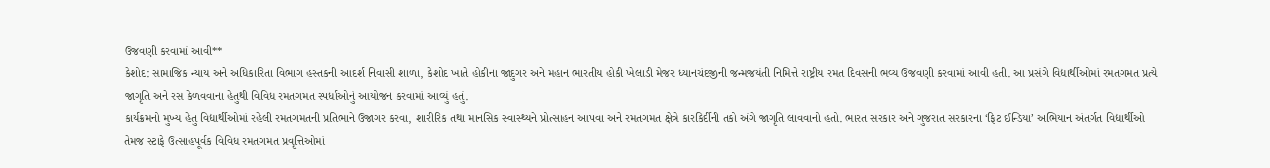ઉજવણી કરવામાં આવી**
કેશોદ: સામાજિક ન્યાય અને અધિકારિતા વિભાગ હસ્તકની આદર્શ નિવાસી શાળા, કેશોદ ખાતે હોકીના જાદુગર અને મહાન ભારતીય હોકી ખેલાડી મેજર ધ્યાનચંદજીની જન્મજયંતી નિમિત્તે રાષ્ટ્રીય રમત દિવસની ભવ્ય ઉજવણી કરવામાં આવી હતી. આ પ્રસંગે વિદ્યાર્થીઓમાં રમતગમત પ્રત્યે જાગૃતિ અને રસ કેળવવાના હેતુથી વિવિધ રમતગમત સ્પર્ધાઓનું આયોજન કરવામાં આવ્યું હતું.
કાર્યક્રમનો મુખ્ય હેતુ વિદ્યાર્થીઓમાં રહેલી રમતગમતની પ્રતિભાને ઉજાગર કરવા, શારીરિક તથા માનસિક સ્વાસ્થ્યને પ્રોત્સાહન આપવા અને રમતગમત ક્ષેત્રે કારકિર્દીની તકો અંગે જાગૃતિ લાવવાનો હતો. ભારત સરકાર અને ગુજરાત સરકારના ‘ફિટ ઈન્ડિયા’ અભિયાન અંતર્ગત વિદ્યાર્થીઓ તેમજ સ્ટાફે ઉત્સાહપૂર્વક વિવિધ રમતગમત પ્રવૃત્તિઓમાં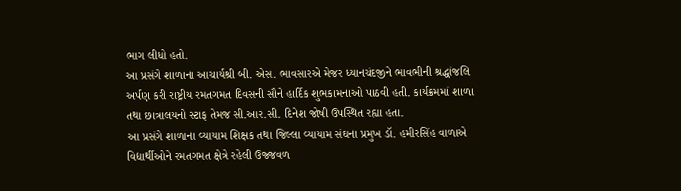ભાગ લીધો હતો.
આ પ્રસંગે શાળાના આચાર્યશ્રી બી. એસ. ભાવસારએ મેજર ધ્યાનચંદજીને ભાવભીની શ્રદ્ધાંજલિ અર્પણ કરી રાષ્ટ્રીય રમતગમત દિવસની સૌને હાર્દિક શુભકામનાઓ પાઠવી હતી. કાર્યક્રમમાં શાળા તથા છાત્રાલયનો સ્ટાફ તેમજ સી.આર.સી. દિનેશ જોષી ઉપસ્થિત રહ્યા હતા.
આ પ્રસંગે શાળાના વ્યાયામ શિક્ષક તથા જિલ્લા વ્યાયામ સંઘના પ્રમુખ ડૉ. હમીરસિંહ વાળાએ વિદ્યાર્થીઓને રમતગમત ક્ષેત્રે રહેલી ઉજ્જવળ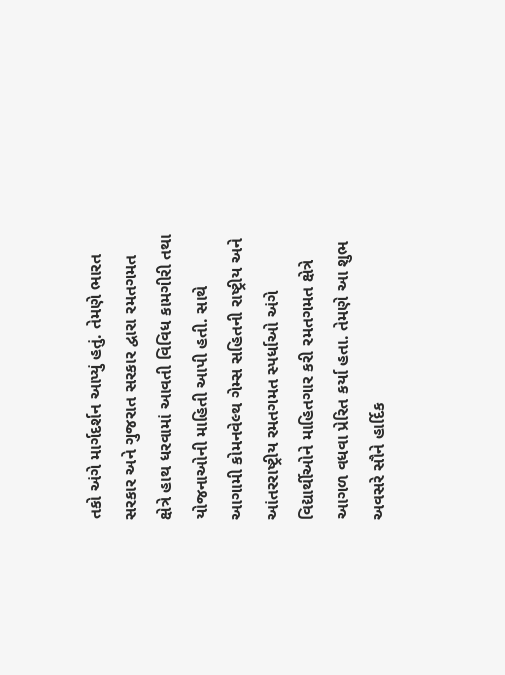તકો અંગે માર્ગદર્શન આપ્યું હતું. તેમણે ભારત સરકાર અને ગુજરાત સરકાર દ્વારા રમતગમત ક્ષેત્રે હાથ ધરવામાં આવતી વિવિધ કામગીરી તથા યોજનાઓની માહિતી આપી હતી. સાથે આગામી કોમનવેલ્થ ગેમ્સ સહિતની રાષ્ટ્રીય અને આંતરરાષ્ટ્રીય રમતગમત સ્પર્ધાઓ અંગે વિદ્યાર્થીઓને માહિતગાર કરી રમતગમત ક્ષેત્રે આગળ વધવા પ્રેરિત કર્યા હતા. તેમણે આ શુભ અવસરે સૌને હાર્દિક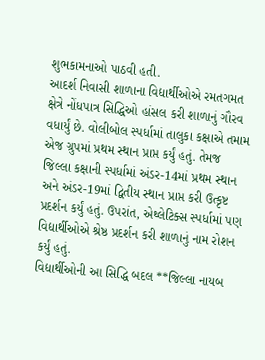શુભકામનાઓ પાઠવી હતી.
આદર્શ નિવાસી શાળાના વિદ્યાર્થીઓએ રમતગમત ક્ષેત્રે નોંધપાત્ર સિદ્ધિઓ હાંસલ કરી શાળાનું ગૌરવ વધાર્યું છે. વોલીબોલ સ્પર્ધામાં તાલુકા કક્ષાએ તમામ એજ ગ્રુપમાં પ્રથમ સ્થાન પ્રાપ્ત કર્યું હતું. તેમજ જિલ્લા કક્ષાની સ્પર્ધામાં અંડર-14માં પ્રથમ સ્થાન અને અંડર-19માં દ્વિતીય સ્થાન પ્રાપ્ત કરી ઉત્કૃષ્ટ પ્રદર્શન કર્યું હતું. ઉપરાંત, એથ્લેટિક્સ સ્પર્ધામાં પણ વિદ્યાર્થીઓએ શ્રેષ્ઠ પ્રદર્શન કરી શાળાનું નામ રોશન કર્યું હતું.
વિદ્યાર્થીઓની આ સિદ્ધિ બદલ **જિલ્લા નાયબ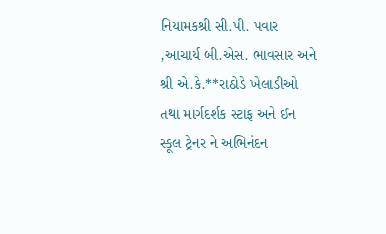નિયામકશ્રી સી.પી. પવાર ,આચાર્ય બી.એસ. ભાવસાર અને શ્રી એ.કે.**રાઠોડે ખેલાડીઓ તથા માર્ગદર્શક સ્ટાફ અને ઈન સ્કૂલ ટ્રેનર ને અભિનંદન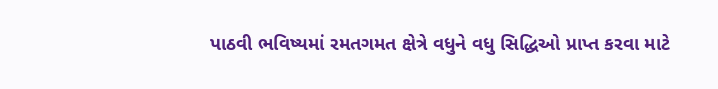પાઠવી ભવિષ્યમાં રમતગમત ક્ષેત્રે વધુને વધુ સિદ્ધિઓ પ્રાપ્ત કરવા માટે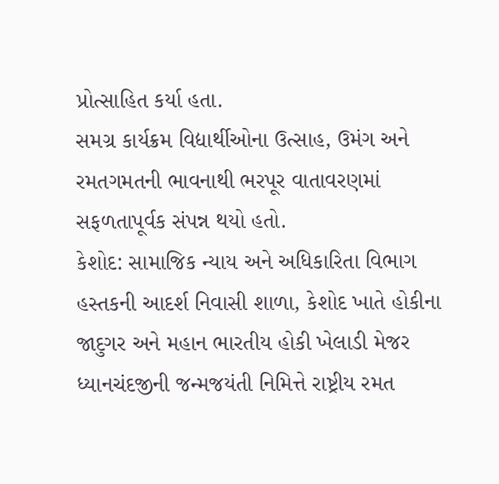પ્રોત્સાહિત કર્યા હતા.
સમગ્ર કાર્યક્રમ વિદ્યાર્થીઓના ઉત્સાહ, ઉમંગ અને રમતગમતની ભાવનાથી ભરપૂર વાતાવરણમાં સફળતાપૂર્વક સંપન્ન થયો હતો.
કેશોદ: સામાજિક ન્યાય અને અધિકારિતા વિભાગ હસ્તકની આદર્શ નિવાસી શાળા, કેશોદ ખાતે હોકીના જાદુગર અને મહાન ભારતીય હોકી ખેલાડી મેજર ધ્યાનચંદજીની જન્મજયંતી નિમિત્તે રાષ્ટ્રીય રમત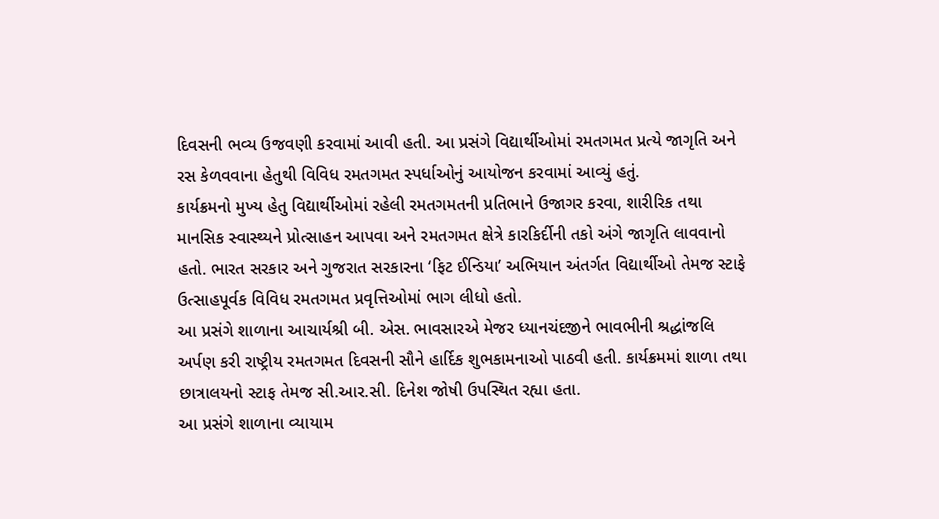દિવસની ભવ્ય ઉજવણી કરવામાં આવી હતી. આ પ્રસંગે વિદ્યાર્થીઓમાં રમતગમત પ્રત્યે જાગૃતિ અને રસ કેળવવાના હેતુથી વિવિધ રમતગમત સ્પર્ધાઓનું આયોજન કરવામાં આવ્યું હતું.
કાર્યક્રમનો મુખ્ય હેતુ વિદ્યાર્થીઓમાં રહેલી રમતગમતની પ્રતિભાને ઉજાગર કરવા, શારીરિક તથા માનસિક સ્વાસ્થ્યને પ્રોત્સાહન આપવા અને રમતગમત ક્ષેત્રે કારકિર્દીની તકો અંગે જાગૃતિ લાવવાનો હતો. ભારત સરકાર અને ગુજરાત સરકારના ‘ફિટ ઈન્ડિયા’ અભિયાન અંતર્ગત વિદ્યાર્થીઓ તેમજ સ્ટાફે ઉત્સાહપૂર્વક વિવિધ રમતગમત પ્રવૃત્તિઓમાં ભાગ લીધો હતો.
આ પ્રસંગે શાળાના આચાર્યશ્રી બી. એસ. ભાવસારએ મેજર ધ્યાનચંદજીને ભાવભીની શ્રદ્ધાંજલિ અર્પણ કરી રાષ્ટ્રીય રમતગમત દિવસની સૌને હાર્દિક શુભકામનાઓ પાઠવી હતી. કાર્યક્રમમાં શાળા તથા છાત્રાલયનો સ્ટાફ તેમજ સી.આર.સી. દિનેશ જોષી ઉપસ્થિત રહ્યા હતા.
આ પ્રસંગે શાળાના વ્યાયામ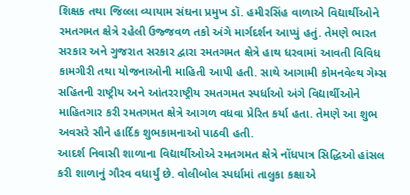શિક્ષક તથા જિલ્લા વ્યાયામ સંઘના પ્રમુખ ડૉ. હમીરસિંહ વાળાએ વિદ્યાર્થીઓને રમતગમત ક્ષેત્રે રહેલી ઉજ્જવળ તકો અંગે માર્ગદર્શન આપ્યું હતું. તેમણે ભારત સરકાર અને ગુજરાત સરકાર દ્વારા રમતગમત ક્ષેત્રે હાથ ધરવામાં આવતી વિવિધ કામગીરી તથા યોજનાઓની માહિતી આપી હતી. સાથે આગામી કોમનવેલ્થ ગેમ્સ સહિતની રાષ્ટ્રીય અને આંતરરાષ્ટ્રીય રમતગમત સ્પર્ધાઓ અંગે વિદ્યાર્થીઓને માહિતગાર કરી રમતગમત ક્ષેત્રે આગળ વધવા પ્રેરિત કર્યા હતા. તેમણે આ શુભ અવસરે સૌને હાર્દિક શુભકામનાઓ પાઠવી હતી.
આદર્શ નિવાસી શાળાના વિદ્યાર્થીઓએ રમતગમત ક્ષેત્રે નોંધપાત્ર સિદ્ધિઓ હાંસલ કરી શાળાનું ગૌરવ વધાર્યું છે. વોલીબોલ સ્પર્ધામાં તાલુકા કક્ષાએ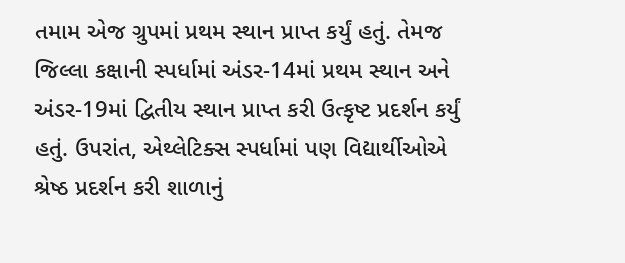તમામ એજ ગ્રુપમાં પ્રથમ સ્થાન પ્રાપ્ત કર્યું હતું. તેમજ જિલ્લા કક્ષાની સ્પર્ધામાં અંડર-14માં પ્રથમ સ્થાન અને અંડર-19માં દ્વિતીય સ્થાન પ્રાપ્ત કરી ઉત્કૃષ્ટ પ્રદર્શન કર્યું હતું. ઉપરાંત, એથ્લેટિક્સ સ્પર્ધામાં પણ વિદ્યાર્થીઓએ શ્રેષ્ઠ પ્રદર્શન કરી શાળાનું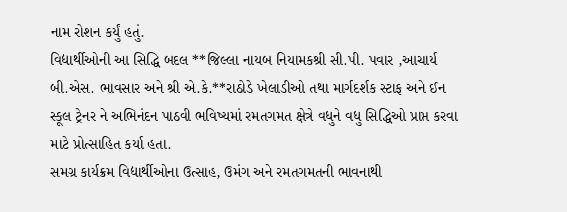નામ રોશન કર્યું હતું.
વિદ્યાર્થીઓની આ સિદ્ધિ બદલ **જિલ્લા નાયબ નિયામકશ્રી સી.પી. પવાર ,આચાર્ય બી.એસ. ભાવસાર અને શ્રી એ.કે.**રાઠોડે ખેલાડીઓ તથા માર્ગદર્શક સ્ટાફ અને ઈન સ્કૂલ ટ્રેનર ને અભિનંદન પાઠવી ભવિષ્યમાં રમતગમત ક્ષેત્રે વધુને વધુ સિદ્ધિઓ પ્રાપ્ત કરવા માટે પ્રોત્સાહિત કર્યા હતા.
સમગ્ર કાર્યક્રમ વિદ્યાર્થીઓના ઉત્સાહ, ઉમંગ અને રમતગમતની ભાવનાથી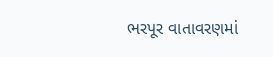ભરપૂર વાતાવરણમાં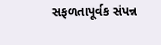સફળતાપૂર્વક સંપન્ન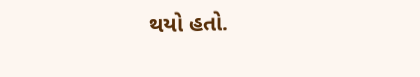થયો હતો.